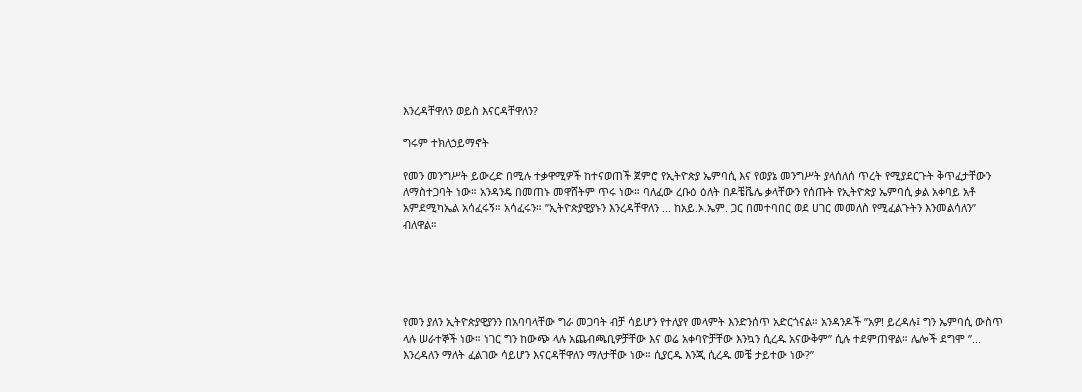እንረዳቸዋለን ወይስ እናርዳቸዋለን?

ግሩም ተክለኃይማኖት

የመን መንግሥት ይውረድ በሚሉ ተቃዋሚዎች ከተናወጠች ጀምሮ የኢትዮጵያ ኤምባሲ እና የወያኔ መንግሥት ያላሰለሰ ጥረት የሚያደርጉት ቅጥፈታቸውን ለማስተጋባት ነው። አንዳንዴ በመጠኑ መዋሸትም ጥሩ ነው። ባለፈው ረቡዕ ዕለት በዶቼቬሌ ቃላቸውን የሰጡት የኢትዮጵያ ኤምባሲ ቃል አቀባይ አቶ አምደሚካኤል አሳፈሩኝ። አሳፈሩን። ”ኢትዮጵያዊያኑን እንረዳቸዋለን ... ከአይ.ኦ.ኤም. ጋር በመተባበር ወደ ሀገር መመለስ የሚፈልጉትን እንመልሳለን” ብለዋል።





የመን ያለን ኢትዮጵያዊያንን በአባባላቸው ግራ መጋባት ብቻ ሳይሆን የተለያየ መላምት እንድንሰጥ አድርጎናል። አንዳንዶች ”አዎ! ይረዳሉ፤ ግን ኤምባሲ ውስጥ ላሉ ሠራተኞች ነው። ነገር ግን ከውጭ ላሉ አጨብጫቢዎቻቸው እና ወሬ አቀባዮቻቸው እንኳን ሲረዱ አናውቅም” ሲሉ ተደምጠዋል። ሌሎች ደግሞ ”... እንረዳለን ማለት ፈልገው ሳይሆን እናርዳቸዋለን ማለታቸው ነው። ሲያርዱ እንጂ ሲረዱ መቼ ታይተው ነው?”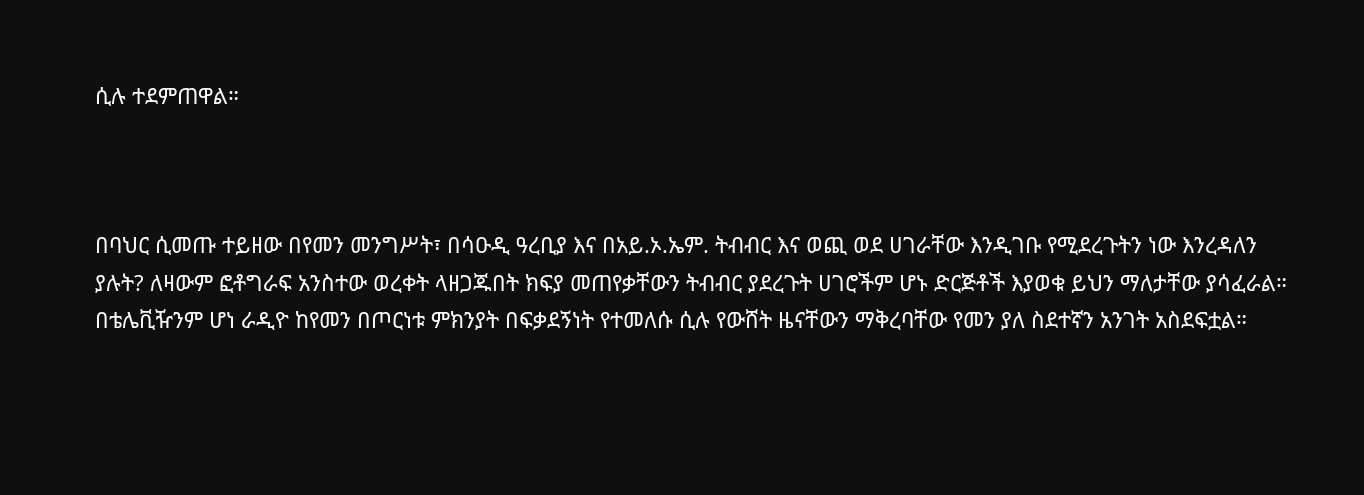ሲሉ ተደምጠዋል።



በባህር ሲመጡ ተይዘው በየመን መንግሥት፣ በሳዑዲ ዓረቢያ እና በአይ.ኦ.ኤም. ትብብር እና ወጪ ወደ ሀገራቸው እንዲገቡ የሚደረጉትን ነው እንረዳለን ያሉት? ለዛውም ፎቶግራፍ አንስተው ወረቀት ላዘጋጁበት ክፍያ መጠየቃቸውን ትብብር ያደረጉት ሀገሮችም ሆኑ ድርጅቶች እያወቁ ይህን ማለታቸው ያሳፈራል። በቴሌቪዥንም ሆነ ራዲዮ ከየመን በጦርነቱ ምክንያት በፍቃደኝነት የተመለሱ ሲሉ የውሸት ዜናቸውን ማቅረባቸው የመን ያለ ስደተኛን አንገት አስደፍቷል።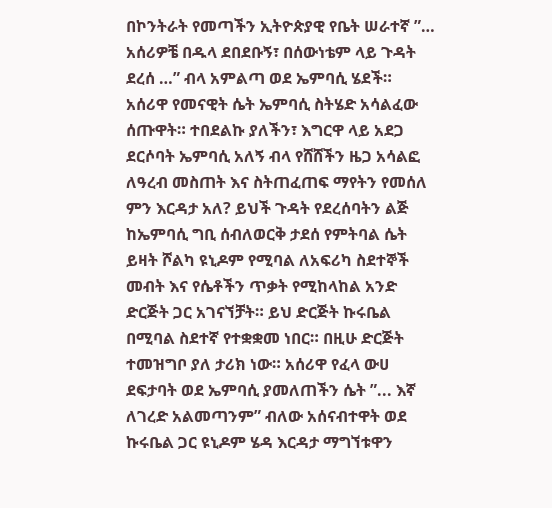በኮንትራት የመጣችን ኢትዮጵያዊ የቤት ሠራተኛ ”… አሰሪዎቼ በዱላ ደበደቡኝ፣ በሰውነቴም ላይ ጉዳት ደረሰ …” ብላ አምልጣ ወደ ኤምባሲ ሄደች። አሰሪዋ የመናዊት ሴት ኤምባሲ ስትሄድ አሳልፈው ሰጡዋት። ተበደልኩ ያለችን፣ እግርዋ ላይ አደጋ ደርሶባት ኤምባሲ አለኝ ብላ የሸሸችን ዜጋ አሳልፎ ለዓረብ መስጠት እና ስትጠፈጠፍ ማየትን የመሰለ ምን እርዳታ አለ? ይህች ጉዳት የደረሰባትን ልጅ ከኤምባሲ ግቢ ሰብለወርቅ ታደሰ የምትባል ሴት ይዛት ሾልካ ዩኒዶም የሚባል ለአፍሪካ ስደተኞች መብት እና የሴቶችን ጥቃት የሚከላከል አንድ ድርጅት ጋር አገናኘቻት። ይህ ድርጅት ኩሩቤል በሚባል ስደተኛ የተቋቋመ ነበር። በዚሁ ድርጅት ተመዝግቦ ያለ ታሪክ ነው። አሰሪዋ የፈላ ውሀ ደፍታባት ወደ ኤምባሲ ያመለጠችን ሴት ”... እኛ ለገረድ አልመጣንም” ብለው አሰናብተዋት ወደ ኩሩቤል ጋር ዩኒዶም ሄዳ እርዳታ ማግኘቱዋን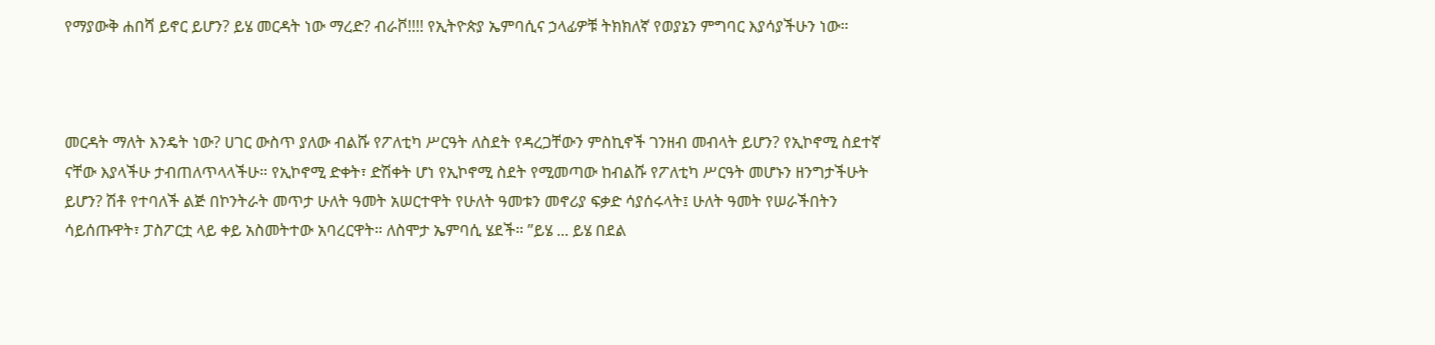የማያውቅ ሐበሻ ይኖር ይሆን? ይሄ መርዳት ነው ማረድ? ብራቮ!!!! የኢትዮጵያ ኤምባሲና ኃላፊዎቹ ትክክለኛ የወያኔን ምግባር እያሳያችሁን ነው።



መርዳት ማለት እንዴት ነው? ሀገር ውስጥ ያለው ብልሹ የፖለቲካ ሥርዓት ለስደት የዳረጋቸውን ምስኪኖች ገንዘብ መብላት ይሆን? የኢኮኖሚ ስደተኛ ናቸው እያላችሁ ታብጠለጥላላችሁ። የኢኮኖሚ ድቀት፣ ድሽቀት ሆነ የኢኮኖሚ ስደት የሚመጣው ከብልሹ የፖለቲካ ሥርዓት መሆኑን ዘንግታችሁት ይሆን? ሽቶ የተባለች ልጅ በኮንትራት መጥታ ሁለት ዓመት አሠርተዋት የሁለት ዓመቱን መኖሪያ ፍቃድ ሳያሰሩላት፤ ሁለት ዓመት የሠራችበትን ሳይሰጡዋት፣ ፓስፖርቷ ላይ ቀይ አስመትተው አባረርዋት። ለስሞታ ኤምባሲ ሄደች። ”ይሄ ... ይሄ በደል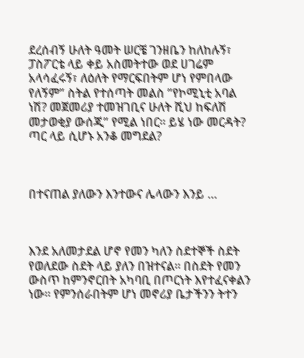ደረሰብኝ ሁለት ዓመት ሠርቼ ገንዘቤን ከለከሉኝ፣ ፓስፖርቴ ላይ ቀይ አስመትተው ወደ ሀገሬም አላሳፈሩኝ፣ ለዕለት የማርፍበትም ሆነ የምበላው የለኝም” ስትል የተሰጣት መልስ ”የኮሚኒቲ አባል ነሽ? መጀመሪያ ተመዝገቢና ሁለት ሺህ ከፍለሽ መታወቂያ ውሰጂ” የሚል ነበር። ይሄ ነው መርዳት? ጣር ላይ ሲሆኑ አንቆ መግደል?



በተናጠል ያለውን እንተውና ሌላውን እንይ …



እንደ አለመታደል ሆኖ የመን ካለን ስደተኞች ስደት የወለደው ስደት ላይ ያለን በዝተናል። በስደት የመን ውስጥ ከምንኖርበት አካባቢ በጦርነት እየተፈናቀልን ነው። የምንሰራበትም ሆነ መኖሪያ ቤታችንን ትተን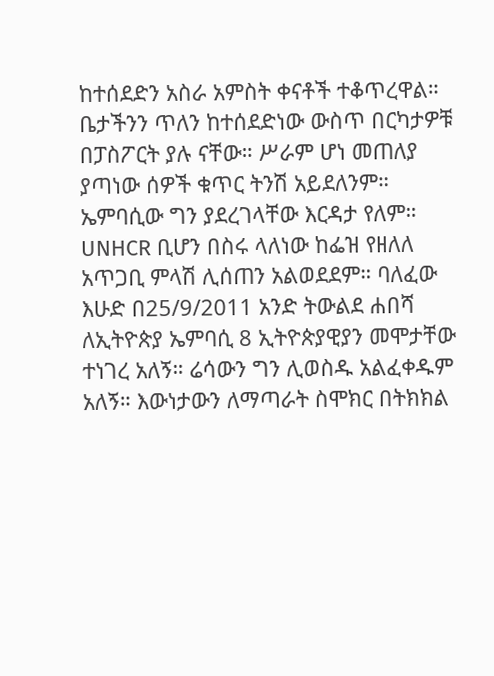ከተሰደድን አስራ አምስት ቀናቶች ተቆጥረዋል። ቤታችንን ጥለን ከተሰደድነው ውስጥ በርካታዎቹ በፓስፖርት ያሉ ናቸው። ሥራም ሆነ መጠለያ ያጣነው ሰዎች ቁጥር ትንሽ አይደለንም። ኤምባሲው ግን ያደረገላቸው እርዳታ የለም። UNHCR ቢሆን በስሩ ላለነው ከፌዝ የዘለለ አጥጋቢ ምላሽ ሊሰጠን አልወደደም። ባለፈው እሁድ በ25/9/2011 አንድ ትውልደ ሐበሻ ለኢትዮጵያ ኤምባሲ 8 ኢትዮጵያዊያን መሞታቸው ተነገረ አለኝ። ሬሳውን ግን ሊወስዱ አልፈቀዱም አለኝ። እውነታውን ለማጣራት ስሞክር በትክክል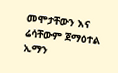መሞታቸውን እና ሬሳቸውም ጀማዕተል ኢማን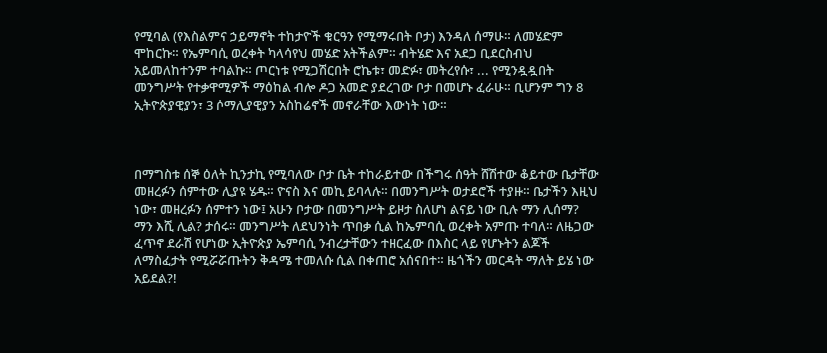የሚባል (የእስልምና ኃይማኖት ተከታዮች ቁርዓን የሚማሩበት ቦታ) እንዳለ ሰማሁ። ለመሄድም ሞከርኩ። የኤምባሲ ወረቀት ካላሳየህ መሄድ አትችልም። ብትሄድ እና አደጋ ቢደርስብህ አይመለከተንም ተባልኩ። ጦርነቱ የሚጋሽርበት ሮኬቱ፣ መድፉ፣ መትረየሱ፣ ... የሚንዷዷበት መንግሥት የተቃዋሚዎች ማዕከል ብሎ ዶጋ አመድ ያደረገው ቦታ በመሆኑ ፈራሁ። ቢሆንም ግን 8 ኢትዮጵያዊያን፣ 3 ሶማሊያዊያን አስከሬኖች መኖራቸው እውነት ነው።



በማግስቱ ሰኞ ዕለት ኪንታኪ የሚባለው ቦታ ቤት ተከራይተው በችግሩ ሰዓት ሸሽተው ቆይተው ቤታቸው መዘረፉን ሰምተው ሊያዩ ሄዱ። ዮናስ እና መኪ ይባላሉ። በመንግሥት ወታደሮች ተያዙ። ቤታችን እዚህ ነው፣ መዘረፉን ሰምተን ነው፤ አሁን ቦታው በመንግሥት ይዞታ ስለሆነ ልናይ ነው ቢሉ ማን ሊሰማ? ማን እሺ ሊል? ታሰሩ። መንግሥት ለደህንነት ጥበቃ ሲል ከኤምባሲ ወረቀት አምጡ ተባለ። ለዜጋው ፈጥኖ ደራሽ የሆነው ኢትዮጵያ ኤምባሲ ንብረታቸውን ተዘርፈው በእስር ላይ የሆኑትን ልጆች ለማስፈታት የሚሯሯጡትን ቅዳሜ ተመለሱ ሲል በቀጠሮ አሰናበተ። ዜጎችን መርዳት ማለት ይሄ ነው አይደል?!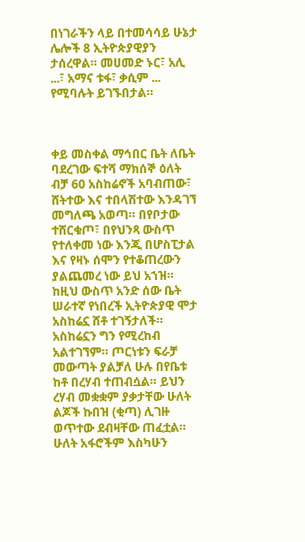በነገራችን ላይ በተመሳሳይ ሁኔታ ሌሎች 8 ኢትዮጵያዊያን ታሰረዋል። መሀመድ ኑር፣ አሊ ...፣ አማና ቱፋ፣ ቃሲም ... የሚባሉት ይገኙበታል።



ቀይ መስቀል ማኅበር ቤት ለቤት ባደረገው ፍተሻ ማክሰኞ ዕለት ብቻ 60 አስከሬኖች አባብጠው፣ ሸትተው እና ተበላሽተው እንዳገኘ መግለጫ አወጣ። በየቦታው ተሸርቁጦ፣ በየህንጻ ውስጥ የተለቀመ ነው እንጂ በሆስፒታል እና የዛኑ ሰሞን የተቆጠረውን ያልጨመረ ነው ይህ አኀዝ። ከዚህ ውስጥ አንድ ሰው ቤት ሠራተኛ የነበረች ኢትዮጵያዊ ሞታ አስከሬኗ ሸቶ ተገኝታለች። አስከሬኗን ግን የሚረከብ አልተገኘም። ጦርነቱን ፍራቻ መውጣት ያልቻለ ሁሉ በየቤቱ ከቶ በረሃብ ተጠብሷል። ይህን ረሃብ መቋቋም ያቃታቸው ሁለት ልጆች ኩበዝ (ቂጣ) ሊገዙ ወጥተው ደብዛቸው ጠፈቷል። ሁለት አፋሮችም እስካሁን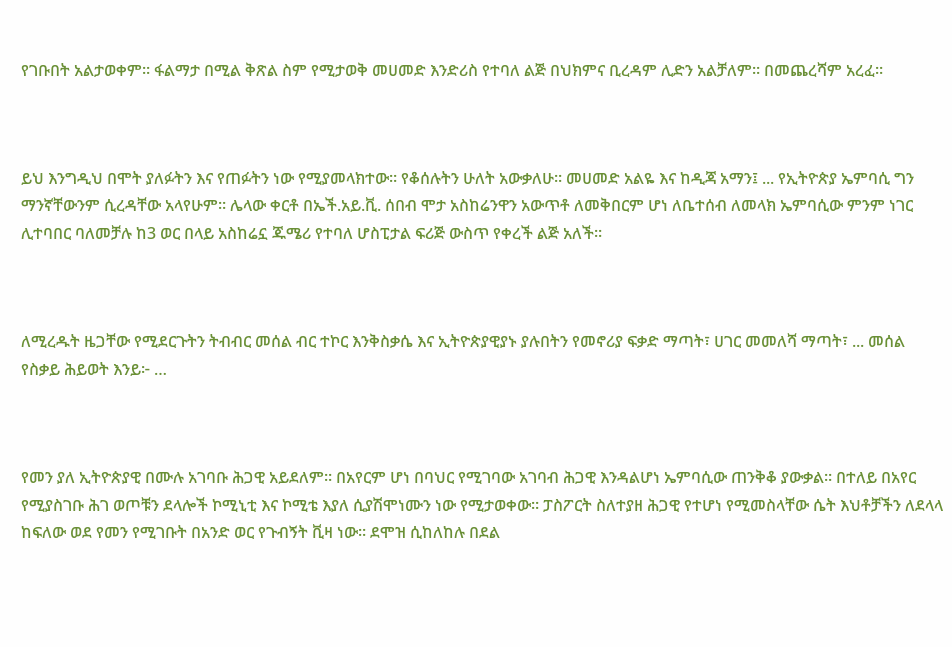የገቡበት አልታወቀም። ፋልማታ በሚል ቅጽል ስም የሚታወቅ መሀመድ እንድሪስ የተባለ ልጅ በህክምና ቢረዳም ሊድን አልቻለም። በመጨረሻም አረፈ።



ይህ እንግዲህ በሞት ያለፉትን እና የጠፉትን ነው የሚያመላክተው። የቆሰሉትን ሁለት አውቃለሁ። መሀመድ አልዬ እና ከዲጃ አማን፤ ... የኢትዮጵያ ኤምባሲ ግን ማንኛቸውንም ሲረዳቸው አላየሁም። ሌላው ቀርቶ በኤች.አይ.ቪ. ሰበብ ሞታ አስከሬንዋን አውጥቶ ለመቅበርም ሆነ ለቤተሰብ ለመላክ ኤምባሲው ምንም ነገር ሊተባበር ባለመቻሉ ከ3 ወር በላይ አስከሬኗ ጁሜሪ የተባለ ሆስፒታል ፍሪጅ ውስጥ የቀረች ልጅ አለች።



ለሚረዱት ዜጋቸው የሚደርጉትን ትብብር መሰል ብር ተኮር እንቅስቃሴ እና ኢትዮጵያዊያኑ ያሉበትን የመኖሪያ ፍቃድ ማጣት፣ ሀገር መመለሻ ማጣት፣ ... መሰል የስቃይ ሕይወት እንይ፦ …



የመን ያለ ኢትዮጵያዊ በሙሉ አገባቡ ሕጋዊ አይደለም። በአየርም ሆነ በባህር የሚገባው አገባብ ሕጋዊ እንዳልሆነ ኤምባሲው ጠንቅቆ ያውቃል። በተለይ በአየር የሚያስገቡ ሕገ ወጦቹን ደላሎች ኮሚኒቲ እና ኮሚቴ እያለ ሲያሽሞነሙን ነው የሚታወቀው። ፓስፖርት ስለተያዘ ሕጋዊ የተሆነ የሚመስላቸው ሴት እህቶቻችን ለደላላ ከፍለው ወደ የመን የሚገቡት በአንድ ወር የጉብኝት ቪዛ ነው። ደሞዝ ሲከለከሉ በደል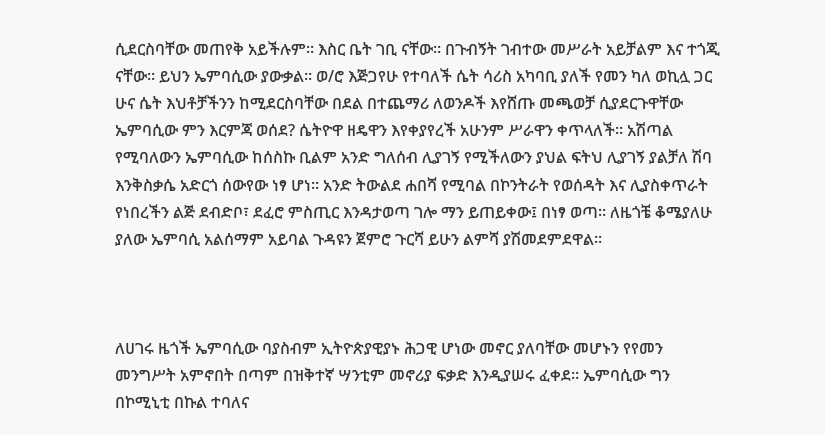ሲደርስባቸው መጠየቅ አይችሉም። እስር ቤት ገቢ ናቸው። በጉብኝት ገብተው መሥራት አይቻልም እና ተጎጂ ናቸው። ይህን ኤምባሲው ያውቃል። ወ/ሮ እጅጋየሁ የተባለች ሴት ሳሪስ አካባቢ ያለች የመን ካለ ወኪሏ ጋር ሁና ሴት እህቶቻችንን ከሚደርስባቸው በደል በተጨማሪ ለወንዶች እየሸጡ መጫወቻ ሲያደርጉዋቸው ኤምባሲው ምን እርምጃ ወሰደ? ሴትዮዋ ዘዴዋን እየቀያየረች አሁንም ሥራዋን ቀጥላለች። አሽጣል የሚባለውን ኤምባሲው ከሰስኩ ቢልም አንድ ግለሰብ ሊያገኝ የሚችለውን ያህል ፍትህ ሊያገኝ ያልቻለ ሽባ እንቅስቃሴ አድርጎ ሰውየው ነፃ ሆነ። አንድ ትውልደ ሐበሻ የሚባል በኮንትራት የወሰዳት እና ሊያስቀጥራት የነበረችን ልጅ ደብድቦ፣ ደፈሮ ምስጢር እንዳታወጣ ገሎ ማን ይጠይቀው፤ በነፃ ወጣ። ለዜጎቼ ቆሜያለሁ ያለው ኤምባሲ አልሰማም አይባል ጉዳዩን ጀምሮ ጉርሻ ይሁን ልምሻ ያሽመደምደዋል።



ለሀገሩ ዜጎች ኤምባሲው ባያስብም ኢትዮጵያዊያኑ ሕጋዊ ሆነው መኖር ያለባቸው መሆኑን የየመን መንግሥት አምኖበት በጣም በዝቅተኛ ሣንቲም መኖሪያ ፍቃድ እንዲያሠሩ ፈቀደ። ኤምባሲው ግን በኮሚኒቲ በኩል ተባለና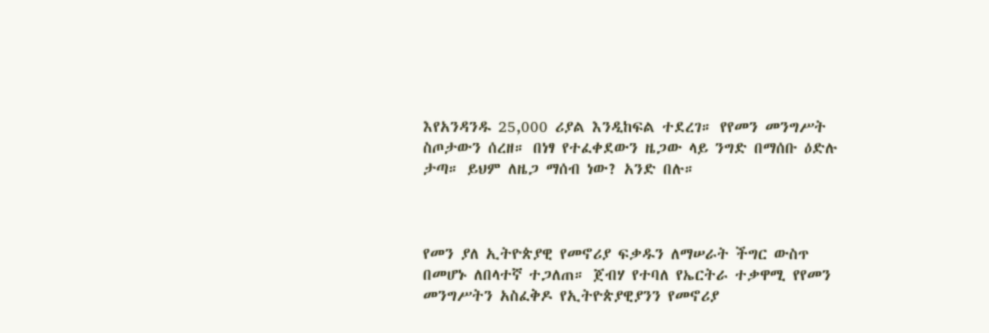እየአንዳንዱ 25,000 ሪያል እንዲከፍል ተደረገ። የየመን መንግሥት ስጦታውን ሰረዘ። በነፃ የተፈቀደውን ዜጋው ላይ ንግድ በማሰቡ ዕድሉ ታጣ። ይህም ለዜጋ ማሰብ ነው? አንድ በሉ።



የመን ያለ ኢትዮጵያዊ የመኖሪያ ፍቃዱን ለማሠራት ችግር ውስጥ በመሆኑ ለበላተኛ ተጋለጠ። ጀብሃ የተባለ የኤርትራ ተቃዋሚ የየመን መንግሥትን አስፈቅዶ የኢትዮጵያዊያንን የመኖሪያ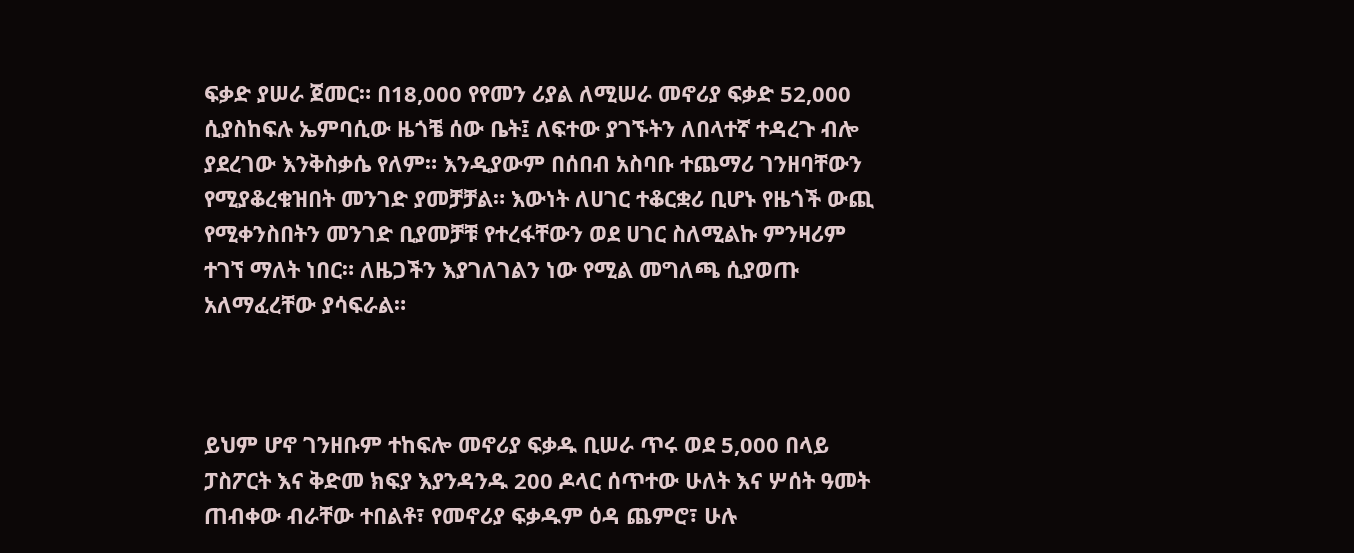ፍቃድ ያሠራ ጀመር። በ18,000 የየመን ሪያል ለሚሠራ መኖሪያ ፍቃድ 52,000 ሲያስከፍሉ ኤምባሲው ዜጎቼ ሰው ቤት፤ ለፍተው ያገኙትን ለበላተኛ ተዳረጉ ብሎ ያደረገው እንቅስቃሴ የለም። እንዲያውም በሰበብ አስባቡ ተጨማሪ ገንዘባቸውን የሚያቆረቁዝበት መንገድ ያመቻቻል። እውነት ለሀገር ተቆርቋሪ ቢሆኑ የዜጎች ውጪ የሚቀንስበትን መንገድ ቢያመቻቹ የተረፋቸውን ወደ ሀገር ስለሚልኩ ምንዛሪም ተገኘ ማለት ነበር። ለዜጋችን እያገለገልን ነው የሚል መግለጫ ሲያወጡ አለማፈረቸው ያሳፍራል።



ይህም ሆኖ ገንዘቡም ተከፍሎ መኖሪያ ፍቃዱ ቢሠራ ጥሩ ወደ 5,000 በላይ ፓስፖርት እና ቅድመ ክፍያ እያንዳንዱ 200 ዶላር ሰጥተው ሁለት እና ሦሰት ዓመት ጠብቀው ብራቸው ተበልቶ፣ የመኖሪያ ፍቃዱም ዕዳ ጨምሮ፣ ሁሉ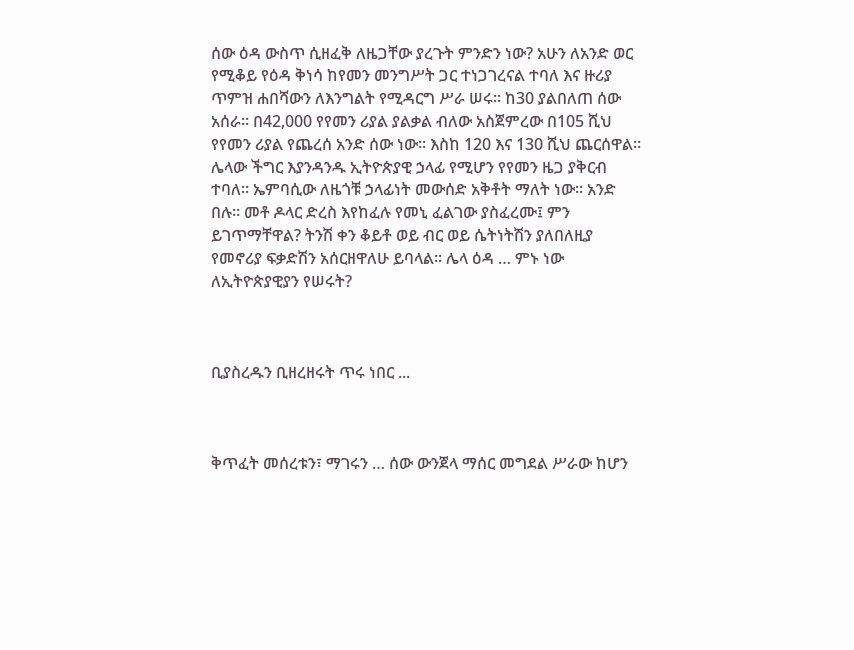ሰው ዕዳ ውስጥ ሲዘፈቅ ለዜጋቸው ያረጉት ምንድን ነው? አሁን ለአንድ ወር የሚቆይ የዕዳ ቅነሳ ከየመን መንግሥት ጋር ተነጋገረናል ተባለ እና ዙሪያ ጥምዝ ሐበሻውን ለእንግልት የሚዳርግ ሥራ ሠሩ። ከ30 ያልበለጠ ሰው አሰራ። በ42,000 የየመን ሪያል ያልቃል ብለው አስጀምረው በ105 ሺህ የየመን ሪያል የጨረሰ አንድ ሰው ነው። እስከ 120 እና 130 ሺህ ጨርሰዋል። ሌላው ችግር እያንዳንዱ ኢትዮጵያዊ ኃላፊ የሚሆን የየመን ዜጋ ያቅርብ ተባለ። ኤምባሲው ለዜጎቹ ኃላፊነት መውሰድ አቅቶት ማለት ነው። አንድ በሉ። መቶ ዶላር ድረስ እየከፈሉ የመኒ ፈልገው ያስፈረሙ፤ ምን ይገጥማቸዋል? ትንሽ ቀን ቆይቶ ወይ ብር ወይ ሴትነትሽን ያለበለዚያ የመኖሪያ ፍቃድሽን አሰርዘዋለሁ ይባላል። ሌላ ዕዳ … ምኑ ነው ለኢትዮጵያዊያን የሠሩት?



ቢያስረዱን ቢዘረዘሩት ጥሩ ነበር ...



ቅጥፈት መሰረቱን፣ ማገሩን … ሰው ውንጀላ ማሰር መግደል ሥራው ከሆን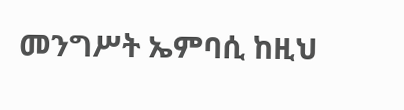መንግሥት ኤምባሲ ከዚህ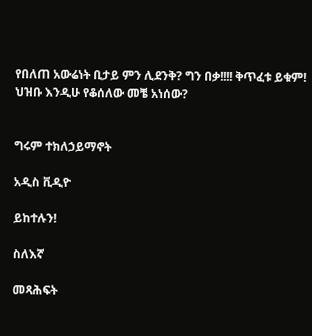የበለጠ አውሬነት ቢታይ ምን ሊደንቅ? ግን በቃ!!!! ቅጥፈቱ ይቁም! ህዝቡ እንዲሁ የቆሰለው መቼ አነሰው?


ግሩም ተክለኃይማኖት

አዲስ ቪዲዮ

ይከተሉን!

ስለእኛ

መጻሕፍት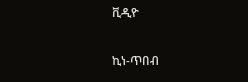ቪዲዮ

ኪነ-ጥበብ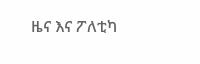ዜና እና ፖለቲካ